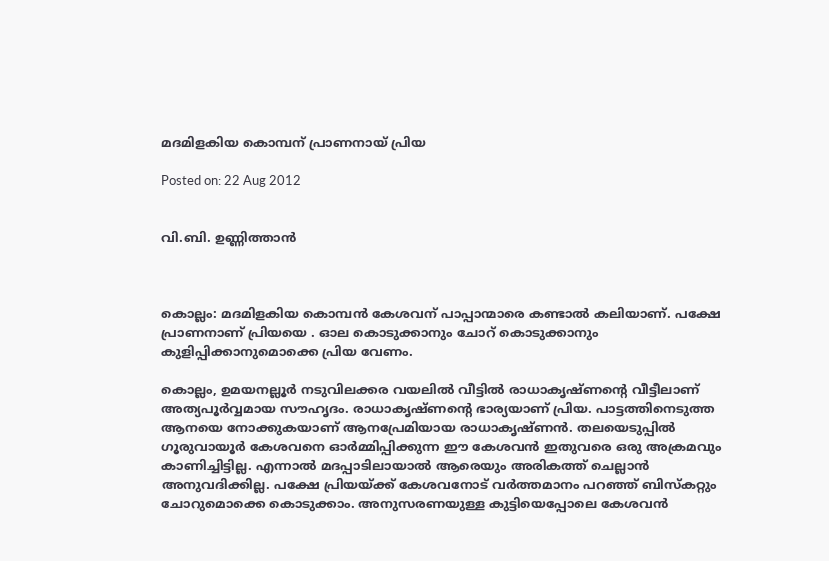മദമിളകിയ കൊമ്പന് പ്രാണനായ് പ്രിയ

Posted on: 22 Aug 2012


വി.ബി. ഉണ്ണിത്താന്‍



കൊല്ലം: മദമിളകിയ കൊമ്പന്‍ കേശവന് പാപ്പാന്മാരെ കണ്ടാല്‍ കലിയാണ്. പക്ഷേ പ്രാണനാണ് പ്രിയയെ . ഓല കൊടുക്കാനും ചോറ് കൊടുക്കാനും കുളിപ്പിക്കാനുമൊക്കെ പ്രിയ വേണം.

കൊല്ലം, ഉമയനല്ലൂര്‍ നടുവിലക്കര വയലില്‍ വീട്ടില്‍ രാധാകൃഷ്ണന്റെ വീട്ടീലാണ് അത്യപൂര്‍വ്വമായ സൗഹൃദം. രാധാകൃഷ്ണന്റെ ഭാര്യയാണ് പ്രിയ. പാട്ടത്തിനെടുത്ത ആനയെ നോക്കുകയാണ് ആനപ്രേമിയായ രാധാകൃഷ്ണന്‍. തലയെടുപ്പില്‍ ഗൂരുവായൂര്‍ കേശവനെ ഓര്‍മ്മിപ്പിക്കുന്ന ഈ കേശവന്‍ ഇതുവരെ ഒരു അക്രമവും കാണിച്ചിട്ടില്ല. എന്നാല്‍ മദപ്പാടിലായാല്‍ ആരെയും അരികത്ത് ചെല്ലാന്‍ അനുവദിക്കില്ല. പക്ഷേ പ്രിയയ്ക്ക് കേശവനോട് വര്‍ത്തമാനം പറഞ്ഞ് ബിസ്‌കറ്റും ചോറുമൊക്കെ കൊടുക്കാം. അനുസരണയുള്ള കുട്ടിയെപ്പോലെ കേശവന്‍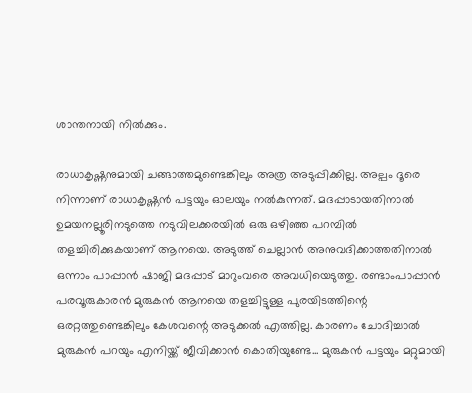ശാന്തനായി നില്‍ക്കും.

രാധാകൃഷ്ണനുമായി ചങ്ങാത്തമുണ്ടെങ്കിലും അത്ര അടുപ്പിക്കില്ല. അല്പം ദൂരെ നിന്നാണ് രാധാകൃഷ്ണന്‍ പട്ടയും ഓലയും നല്‍കുന്നത്. മദപ്പാടായതിനാല്‍ ഉമയനല്ലൂരിനടുത്തെ നടുവിലക്കരയില്‍ ഒരു ഒഴിഞ്ഞ പറമ്പില്‍ തളച്ചിരിക്കുകയാണ് ആനയെ. അടുത്ത് ചെല്ലാന്‍ അനുവദിക്കാത്തതിനാല്‍ ഒന്നാം പാപ്പാന്‍ ഷാജി മദപ്പാട് മാറുംവരെ അവധിയെടുത്തു. രണ്ടാംപാപ്പാന്‍ പരവൂരുകാരന്‍ മുരുകന്‍ ആനയെ തളച്ചിട്ടുള്ള പുരയിടത്തിന്റെ ഒരറ്റത്തുണ്ടെങ്കിലും കേശവന്റെ അടുക്കല്‍ എത്തില്ല. കാരണം ചോദിച്ചാല്‍ മുരുകന്‍ പറയും എനിയ്ക്ക് ജീവിക്കാന്‍ കൊതിയുണ്ടേ... മുരുകന്‍ പട്ടയും മറ്റുമായി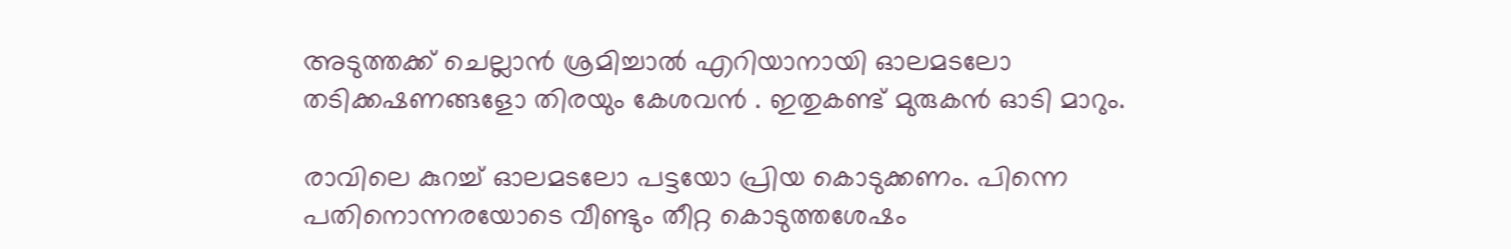അടുത്തക്ക് ചെല്ലാന്‍ ശ്രമിച്ചാല്‍ എറിയാനായി ഓലമടലോ തടിക്കഷണങ്ങളോ തിരയും കേശവന്‍ . ഇതുകണ്ട് മുരുകന്‍ ഓടി മാറും.

രാവിലെ കുറച്ച് ഓലമടലോ പട്ടയോ പ്രിയ കൊടുക്കണം. പിന്നെ പതിനൊന്നരയോടെ വീണ്ടും തീറ്റ കൊടുത്തശേഷം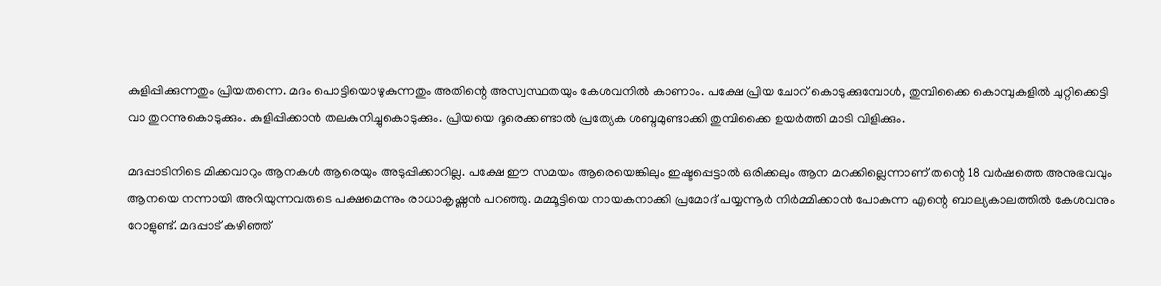കുളിപ്പിക്കുന്നതും പ്രിയതന്നെ. മദം പൊട്ടിയൊഴുകുന്നതും അതിന്റെ അസ്വസ്ഥതയും കേശവനില്‍ കാണാം. പക്ഷേ പ്രിയ ചോറ് കൊടുക്കുമ്പോള്‍, തുമ്പിക്കൈ കൊമ്പുകളില്‍ ചുറ്റിക്കെട്ടി വാ തുറന്നുകൊടുക്കും. കുളിപ്പിക്കാന്‍ തലകുനിച്ചുകൊടുക്കും. പ്രിയയെ ദൂരെക്കണ്ടാല്‍ പ്രത്യേക ശബ്ദമുണ്ടാക്കി തുമ്പിക്കൈ ഉയര്‍ത്തി മാടി വിളിക്കും.

മദപ്പാടിനിടെ മിക്കവാറും ആനകള്‍ ആരെയും അടുപ്പിക്കാറില്ല. പക്ഷേ ഈ സമയം ആരെയെങ്കിലും ഇഷ്ടപ്പെട്ടാല്‍ ഒരിക്കലും ആന മറക്കില്ലെന്നാണ് തന്റെ 18 വര്‍ഷത്തെ അനുഭവവും ആനയെ നന്നായി അറിയുന്നവരുടെ പക്ഷമെന്നും രാധാകൃഷ്ണന്‍ പറഞ്ഞു. മമ്മൂട്ടിയെ നായകനാക്കി പ്രമോദ് പയ്യന്നൂര്‍ നിര്‍മ്മിക്കാന്‍ പോകുന്ന എന്റെ ബാല്യകാലത്തില്‍ കേശവനും റോളുണ്ട്. മദപ്പാട് കഴിഞ്ഞ്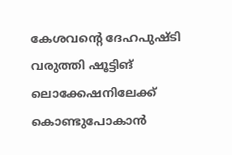കേശവന്റെ ദേഹപുഷ്ടി വരുത്തി ഷൂട്ടിങ് ലൊക്കേഷനിലേക്ക് കൊണ്ടുപോകാന്‍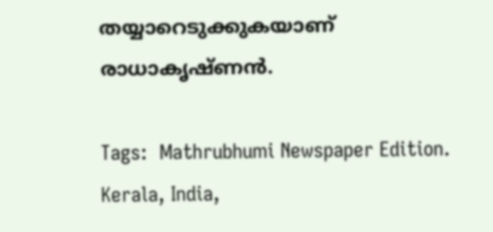തയ്യാറെടുക്കുകയാണ് രാധാകൃഷ്ണന്‍.

Tags:  Mathrubhumi Newspaper Edition. Kerala, India,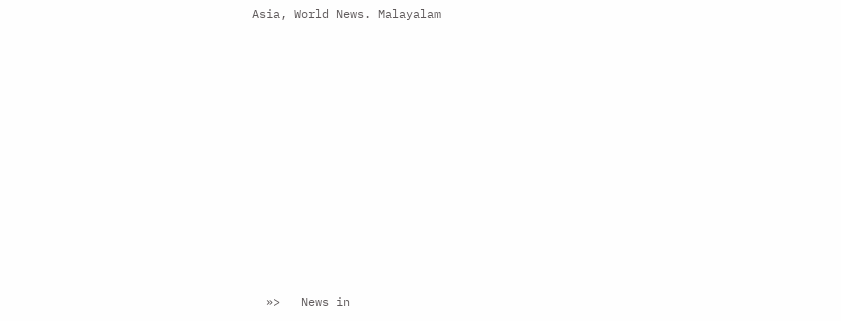Asia, World News. Malayalam











  »>   News in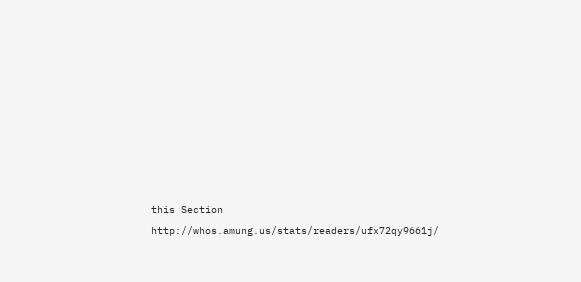this Section
http://whos.amung.us/stats/readers/ufx72qy9661j/